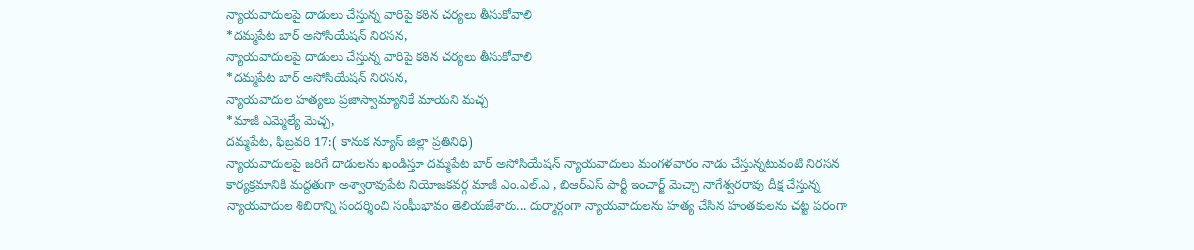న్యాయవాదులపై దాడులు చేస్తున్న వారిపై కఠిన చర్యలు తీసుకోవాలి
*దమ్మపేట బార్ అసోసియేషన్ నిరసన,
న్యాయవాదులపై దాడులు చేస్తున్న వారిపై కఠిన చర్యలు తీసుకోవాలి
*దమ్మపేట బార్ అసోసియేషన్ నిరసన,
న్యాయవాదుల హత్యలు ప్రజాస్వామ్యానికే మాయని మచ్చ
*మాజీ ఎమ్మెల్యే మెచ్చ,
దమ్మపేట, ఫిబ్రవరి 17:( కానుక న్యూస్ జిల్లా ప్రతినిధి)
న్యాయవాదులపై జరిగే దాడులను ఖండిస్తూ దమ్మపేట బార్ అసోసియేషన్ న్యాయవాదులు మంగళవారం నాడు చేస్తున్నటువంటి నిరసన కార్యక్రమానికి మద్దతుగా అశ్వారావుపేట నియోజకవర్గ మాజీ ఎం.ఎల్.ఎ , బిఆర్ఎస్ పార్టీ ఇంచార్జ్ మెచ్చా నాగేశ్వరరావు దీక్ష చేస్తున్న న్యాయవాదుల శిబిరాన్ని సందర్శించి సంఘీభావం తెలియజేశారు... దుర్మార్గంగా న్యాయవాదులను హత్య చేసిన హంతకులను చట్ట పరంగా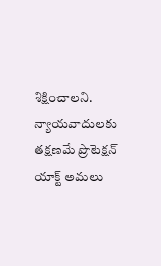శిక్షించాలని. న్యాయవాదులకు తక్షణమే ప్రొటెక్షన్ యాక్ట్ అమలు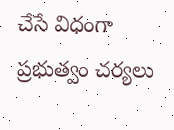చేసే విధంగా ప్రభుత్వం చర్యలు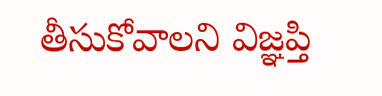తీసుకోవాలని విజ్ఞప్తి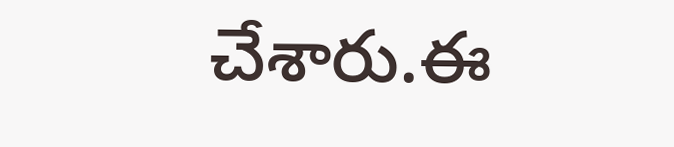చేశారు.ఈ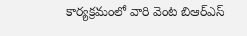కార్యక్రమంలో వారి వెంట బిఆర్ఎస్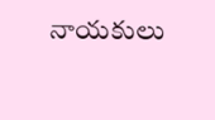నాయకులు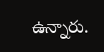ఉన్నారు.